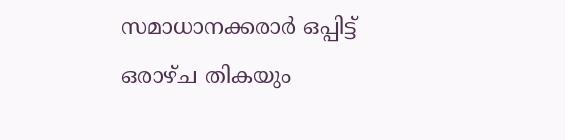സമാധാനക്കരാർ ഒപ്പിട്ട് ഒരാഴ്ച തികയും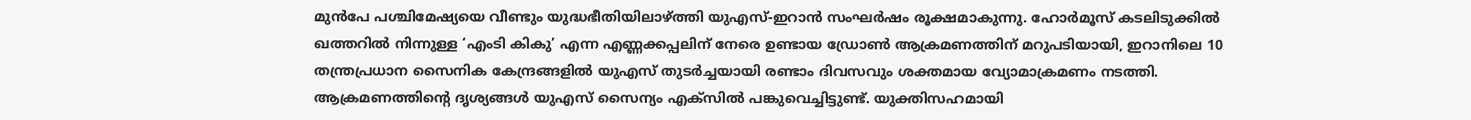മുൻപേ പശ്ചിമേഷ്യയെ വീണ്ടും യുദ്ധഭീതിയിലാഴ്ത്തി യുഎസ്-ഇറാൻ സംഘർഷം രൂക്ഷമാകുന്നു. ഹോർമൂസ് കടലിടുക്കിൽ ഖത്തറിൽ നിന്നുള്ള ‘എംടി കികു’ എന്ന എണ്ണക്കപ്പലിന് നേരെ ഉണ്ടായ ഡ്രോൺ ആക്രമണത്തിന് മറുപടിയായി, ഇറാനിലെ 10 തന്ത്രപ്രധാന സൈനിക കേന്ദ്രങ്ങളിൽ യുഎസ് തുടർച്ചയായി രണ്ടാം ദിവസവും ശക്തമായ വ്യോമാക്രമണം നടത്തി.
ആക്രമണത്തിന്റെ ദൃശ്യങ്ങൾ യുഎസ് സൈന്യം എക്സിൽ പങ്കുവെച്ചിട്ടുണ്ട്. യുക്തിസഹമായി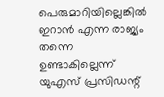പെരുമാറിയില്ലെങ്കിൽ ഇറാൻ എന്ന രാജ്യം തന്നെ ഉണ്ടാകില്ലെന്ന് യുഎസ് പ്രസിഡന്റ്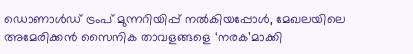ഡൊണാൾഡ് ട്രംപ് മുന്നറിയിപ്പ് നൽകിയപ്പോൾ, മേഖലയിലെ അമേരിക്കൻ സൈനിക താവളങ്ങളെ ‘നരക’മാക്കി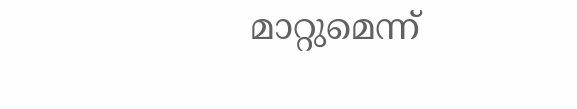മാറ്റുമെന്ന്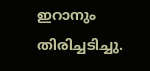ഇറാനും തിരിച്ചടിച്ചു.